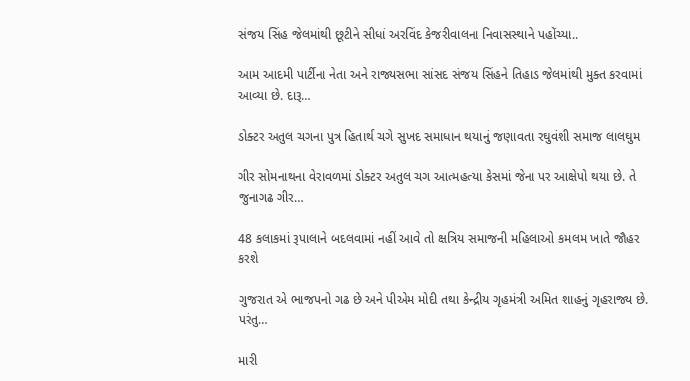સંજય સિંહ જેલમાંથી છૂટીને સીધાં અરવિંદ કેજરીવાલના નિવાસસ્થાને પહોંચ્યા..

આમ આદમી પાર્ટીના નેતા અને રાજ્યસભા સાંસદ સંજય સિંહને તિહાડ જેલમાંથી મુક્ત કરવામાં આવ્યા છે. દારૂ…

ડોક્ટર અતુલ ચગના પુત્ર હિતાર્થ ચગે સુખદ સમાધાન થયાનું જણાવતા રઘુવંશી સમાજ લાલઘુમ

ગીર સોમનાથના વેરાવળમાં ડોક્ટર અતુલ ચગ આત્મહત્યા કેસમાં જેના પર આક્ષેપો થયા છે. તે જુનાગઢ ગીર…

48 કલાકમાં રૂપાલાને બદલવામાં નહીં આવે તો ક્ષત્રિય સમાજની મહિલાઓ કમલમ ખાતે જૌહર કરશે

ગુજરાત એ ભાજપનો ગઢ છે અને પીએમ મોદી તથા કેન્દ્રીય ગૃહમંત્રી અમિત શાહનું ગૃહરાજ્ય છે. પરંતુ…

મારી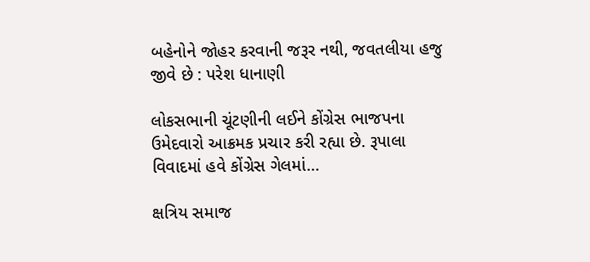બહેનોને જોહર કરવાની જરૂર નથી, જવતલીયા હજુ જીવે છે : પરેશ ધાનાણી

લોકસભાની ચૂંટણીની લઈને કોંગ્રેસ ભાજપના ઉમેદવારો આક્રમક પ્રચાર કરી રહ્યા છે. રૂપાલા વિવાદમાં હવે કોંગ્રેસ ગેલમાં…

ક્ષત્રિય સમાજ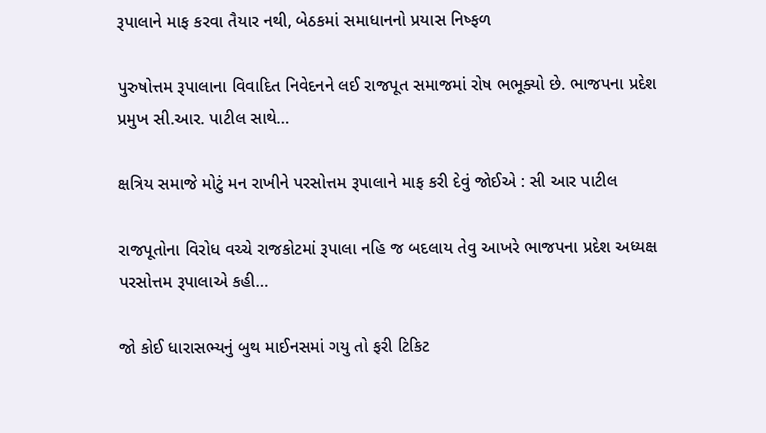રૂપાલાને માફ કરવા તૈયાર નથી, બેઠકમાં સમાધાનનો પ્રયાસ નિષ્ફળ

પુરુષોત્તમ રૂપાલાના વિવાદિત નિવેદનને લઈ રાજપૂત સમાજમાં રોષ ભભૂક્યો છે. ભાજપના પ્રદેશ પ્રમુખ સી.આર. પાટીલ સાથે…

ક્ષત્રિય સમાજે મોટું મન રાખીને પરસોત્તમ રૂપાલાને માફ કરી દેવું જોઈએ : સી આર પાટીલ

રાજપૂતોના વિરોધ વચ્ચે રાજકોટમાં રૂપાલા નહિ જ બદલાય તેવુ આખરે ભાજપના પ્રદેશ અધ્યક્ષ પરસોત્તમ રૂપાલાએ કહી…

જો કોઈ ધારાસભ્યનું બુથ માઈનસમાં ગયુ તો ફરી ટિકિટ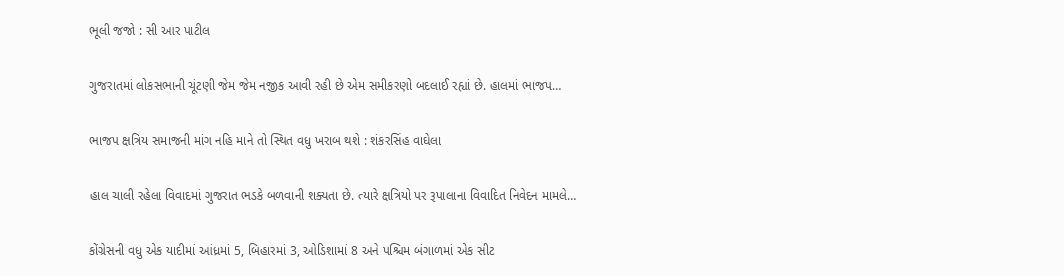ભૂલી જજો : સી આર પાટીલ

ગુજરાતમાં લોકસભાની ચૂંટણી જેમ જેમ નજીક આવી રહી છે એમ સમીકરણો બદલાઈ રહ્યાં છે. હાલમાં ભાજપ…

ભાજપ ક્ષત્રિય સમાજની માંગ નહિ માને તો સ્થિત વધુ ખરાબ થશે : શંકરસિંહ વાઘેલા

હાલ ચાલી રહેલા વિવાદમાં ગુજરાત ભડકે બળવાની શક્યતા છે. ત્યારે ક્ષત્રિયો પર રૂપાલાના વિવાદિત નિવેદન મામલે…

કોંગ્રેસની વધુ એક યાદીમાં આંધ્રમાં 5, બિહારમાં 3, ઓડિશામાં 8 અને પશ્ચિમ બંગાળમાં એક સીટ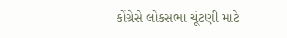કોંગ્રેસે લોકસભા ચૂંટણી માટે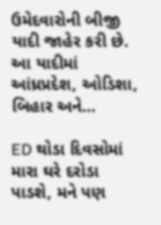ઉમેદવારોની બીજી યાદી જાહેર કરી છે. આ યાદીમાં આંધ્રપ્રદેશ, ઓડિશા, બિહાર અને…

ED થોડા દિવસોમાં મારા ઘરે દરોડા પાડશે, મને પણ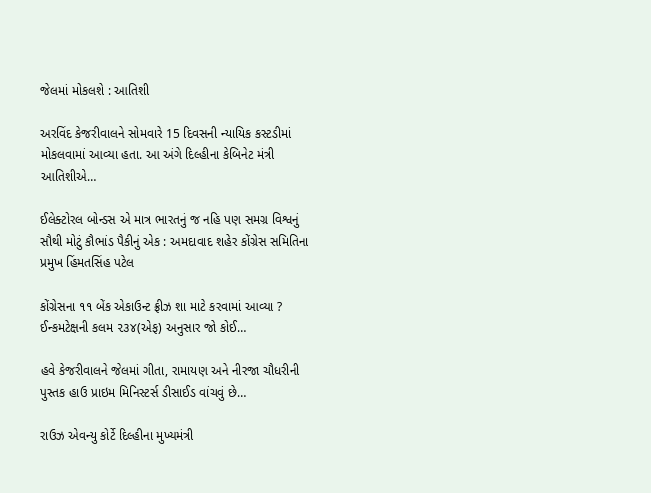જેલમાં મોકલશે : આતિશી

અરવિંદ કેજરીવાલને સોમવારે 15 દિવસની ન્યાયિક કસ્ટડીમાં મોકલવામાં આવ્યા હતા. આ અંગે દિલ્હીના કેબિનેટ મંત્રી આતિશીએ…

ઈલેક્ટોરલ બોન્ડસ એ માત્ર ભારતનું જ નહિ પણ સમગ્ર વિશ્વનું સૌથી મોટું કૌભાંડ પૈકીનું એક : અમદાવાદ શહેર કોંગ્રેસ સમિતિના પ્રમુખ હિંમતસિંહ પટેલ

કોંગ્રેસના ૧૧ બેંક એકાઉન્ટ ફ્રીઝ શા માટે કરવામાં આવ્યા ? ઈન્કમટેક્ષની કલમ ૨૩૪(એફ) અનુસાર જો કોઈ…

હવે કેજરીવાલને જેલમાં ગીતા, રામાયણ અને નીરજા ચૌધરીની પુસ્તક હાઉ પ્રાઇમ મિનિસ્ટર્સ ડીસાઈડ વાંચવું છે…

રાઉઝ એવન્યુ કોર્ટે દિલ્હીના મુખ્યમંત્રી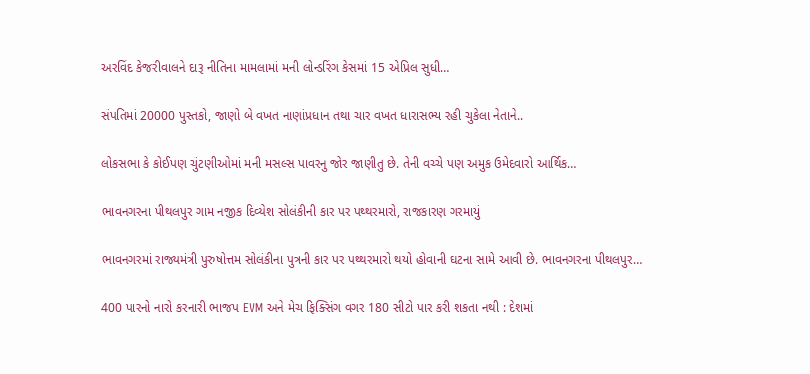અરવિંદ કેજરીવાલને દારૂ નીતિના મામલામાં મની લોન્ડરિંગ કેસમાં 15 એપ્રિલ સુધી…

સંપતિમાં 20000 પુસ્તકો, જાણો બે વખત નાણાંપ્રધાન તથા ચાર વખત ધારાસભ્ય રહી ચુકેલા નેતાને..

લોકસભા કે કોઈપણ ચુંટણીઓમાં મની મસલ્સ પાવરનુ જોર જાણીતુ છે. તેની વચ્ચે પણ અમુક ઉમેદવારો આર્થિક…

ભાવનગરના પીથલપુર ગામ નજીક દિવ્યેશ સોલંકીની કાર પર પથ્થરમારો, રાજકારણ ગરમાયું

ભાવનગરમાં રાજ્યમંત્રી પુરુષોત્તમ સોલંકીના પુત્રની કાર પર પથ્થરમારો થયો હોવાની ઘટના સામે આવી છે. ભાવનગરના પીથલપુર…

400 પારનો નારો કરનારી ભાજપ EVM અને મેચ ફિક્સિંગ વગર 180 સીટો પાર કરી શકતા નથી : દેશમાં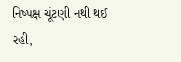નિષ્પક્ષ ચૂંટણી નથી થઈ રહી,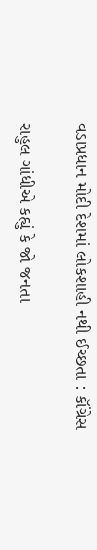વડાપ્રધાન મોદી દેશમાં લોકશાહી નથી ઈચ્છતા : કૉંગ્રેસ

રાહુલ ગાંધીએ કહ્યું કે જો જનતા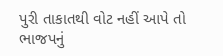પુરી તાકાતથી વોટ નહીં આપે તો ભાજપનું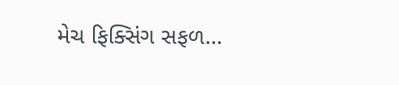મેચ ફિક્સિંગ સફળ…